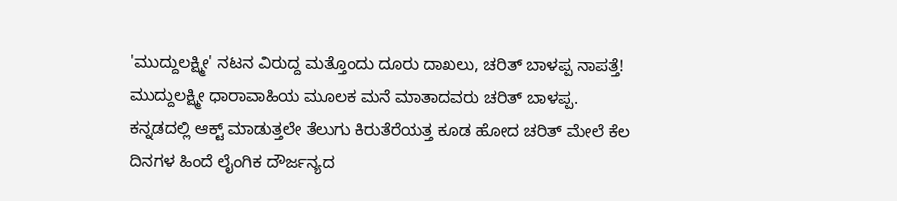'ಮುದ್ದುಲಕ್ಷ್ಮೀ' ನಟನ ವಿರುದ್ದ ಮತ್ತೊಂದು ದೂರು ದಾಖಲು, ಚರಿತ್ ಬಾಳಪ್ಪ ನಾಪತ್ತೆ!
ಮುದ್ದುಲಕ್ಷ್ಮೀ ಧಾರಾವಾಹಿಯ ಮೂಲಕ ಮನೆ ಮಾತಾದವರು ಚರಿತ್ ಬಾಳಪ್ಪ. ಕನ್ನಡದಲ್ಲಿ ಆಕ್ಟ್ ಮಾಡುತ್ತಲೇ ತೆಲುಗು ಕಿರುತೆರೆಯತ್ತ ಕೂಡ ಹೋದ ಚರಿತ್ ಮೇಲೆ ಕೆಲ ದಿನಗಳ ಹಿಂದೆ ಲೈಂಗಿಕ ದೌರ್ಜನ್ಯದ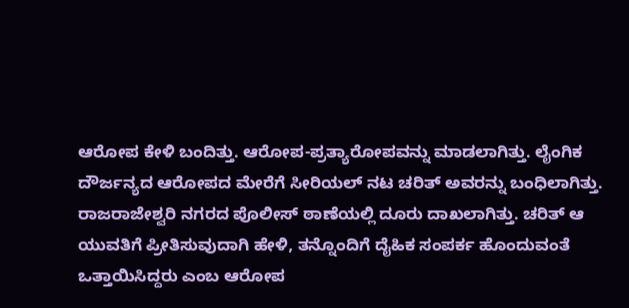ಆರೋಪ ಕೇಳಿ ಬಂದಿತ್ತು. ಆರೋಪ-ಪ್ರತ್ಯಾರೋಪವನ್ನು ಮಾಡಲಾಗಿತ್ತು. ಲೈಂಗಿಕ ದೌರ್ಜನ್ಯದ ಆರೋಪದ ಮೇರೆಗೆ ಸೀರಿಯಲ್ ನಟ ಚರಿತ್ ಅವರನ್ನು ಬಂಧಿಲಾಗಿತ್ತು.
ರಾಜರಾಜೇಶ್ವರಿ ನಗರದ ಪೊಲೀಸ್ ಠಾಣೆಯಲ್ಲಿ ದೂರು ದಾಖಲಾಗಿತ್ತು. ಚರಿತ್ ಆ ಯುವತಿಗೆ ಪ್ರೀತಿಸುವುದಾಗಿ ಹೇಳಿ, ತನ್ನೊಂದಿಗೆ ದೈಹಿಕ ಸಂಪರ್ಕ ಹೊಂದುವಂತೆ ಒತ್ತಾಯಿಸಿದ್ದರು ಎಂಬ ಆರೋಪ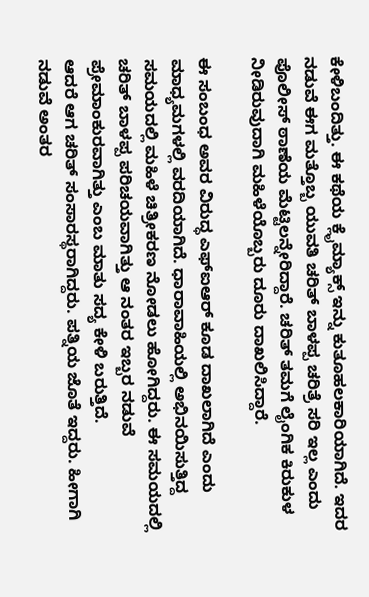ಕೇಳಿಬಂದಿತ್ತು. ಈ ಕಥೆಯ ಕ್ಲೈಮ್ಯಾಕ್ಸ್ ಇನ್ನು ಕುತೂಹಲಕಾರಿಯಾಗಿದೆ. ಇದರ ನಡುವೆ ಈಗ ಮತ್ತೊಬ್ಬ ಯುವತಿ ಚರಿತ್ ಬಾಳಪ್ಪ ಚರಿತ್ರೆ ಸರಿ ಇಲ್ಲ ಎಂದು ಪೊಲೀಸ್ ಠಾಣೆಯ ಮೆಟ್ಟಿಲನ್ನೇರಿದ್ದಾರೆ. ಚರಿತ್ ತಮಗೆ ಲೈಂಗಿಕ ಕಿರುಕುಳ ನೀಡಿರುವುದಾಗಿ ಮಹಿಳೆಯೊಬ್ಬರು ದೂರು ದಾಖಲಿಸಿದ್ದಾರೆ.

ಈ ಸಂಬಂಧ ಅವರ ವಿರುದ್ಧ ಎಫ್ಐಆರ್ ಕೂಡ ದಾಖಲಾಗಿದೆ ಎಂದು ಮಾಧ್ಯಮಗಳಲ್ಲಿ ವರದಿಯಾಗಿದೆ. ಧಾರಾವಾಹಿಯಲ್ಲಿ ಅಭಿನಯಿಸುತ್ತಿದ್ದ ಸಮಯದಲ್ಲಿ ಮಹಿಳೆ ಚಿತ್ರೀಕರಣ ನೋಡಲು ಹೋಗಿದ್ದರು. ಈ ಸಮಯದಲ್ಲಿ ಚರಿತ್ ಬಾಳಪ್ಪ ಪರಿಚಯವಾಗಿತ್ತು ಆ ನಂತರ ಇಬ್ಬರ ನಡುವೆ ಪ್ರೇಮಾಂಕುರವಾಗಿತ್ತು ಎಂಬ ಮಾತು ಸದ್ಯ ಕೇಳಿ ಬರುತ್ತಿದೆ.
ಆದರೆ ಆಗ ಚರಿತ್ ಸಂಸಾರಸ್ಥರಾಗಿದ್ದರು. ಪತ್ನಿಯ ಜೊತೆ ಇದ್ದರು. ಹೀಗಾಗಿ ನಡುವೆ ಅಂತರ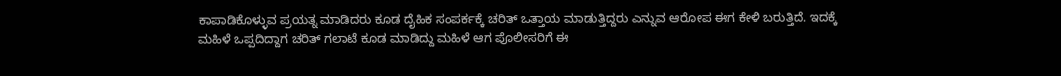ಕಾಪಾಡಿಕೊಳ್ಳುವ ಪ್ರಯತ್ನ ಮಾಡಿದರು ಕೂಡ ದೈಹಿಕ ಸಂಪರ್ಕಕ್ಕೆ ಚರಿತ್ ಒತ್ತಾಯ ಮಾಡುತ್ತಿದ್ದರು ಎನ್ನುವ ಆರೋಪ ಈಗ ಕೇಳಿ ಬರುತ್ತಿದೆ. ಇದಕ್ಕೆ ಮಹಿಳೆ ಒಪ್ಪದಿದ್ದಾಗ ಚರಿತ್ ಗಲಾಟೆ ಕೂಡ ಮಾಡಿದ್ದು ಮಹಿಳೆ ಆಗ ಪೊಲೀಸರಿಗೆ ಈ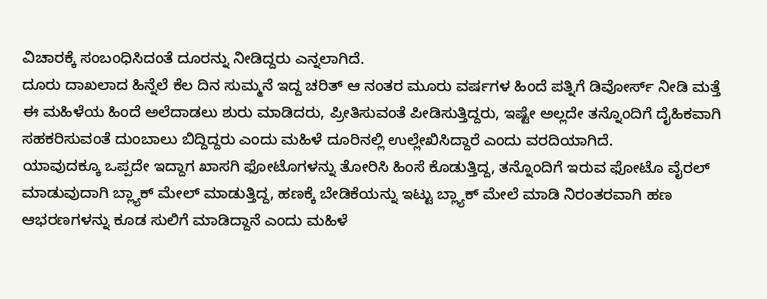ವಿಚಾರಕ್ಕೆ ಸಂಬಂಧಿಸಿದಂತೆ ದೂರನ್ನು ನೀಡಿದ್ದರು ಎನ್ನಲಾಗಿದೆ.
ದೂರು ದಾಖಲಾದ ಹಿನ್ನೆಲೆ ಕೆಲ ದಿನ ಸುಮ್ಮನೆ ಇದ್ದ ಚರಿತ್ ಆ ನಂತರ ಮೂರು ವರ್ಷಗಳ ಹಿಂದೆ ಪತ್ನಿಗೆ ಡಿವೋರ್ಸ್ ನೀಡಿ ಮತ್ತೆ ಈ ಮಹಿಳೆಯ ಹಿಂದೆ ಅಲೆದಾಡಲು ಶುರು ಮಾಡಿದರು, ಪ್ರೀತಿಸುವಂತೆ ಪೀಡಿಸುತ್ತಿದ್ದರು, ಇಷ್ಟೇ ಅಲ್ಲದೇ ತನ್ನೊಂದಿಗೆ ದೈಹಿಕವಾಗಿ ಸಹಕರಿಸುವಂತೆ ದುಂಬಾಲು ಬಿದ್ದಿದ್ದರು ಎಂದು ಮಹಿಳೆ ದೂರಿನಲ್ಲಿ ಉಲ್ಲೇಖಿಸಿದ್ದಾರೆ ಎಂದು ವರದಿಯಾಗಿದೆ.
ಯಾವುದಕ್ಕೂ ಒಪ್ಪದೇ ಇದ್ದಾಗ ಖಾಸಗಿ ಫೋಟೊಗಳನ್ನು ತೋರಿಸಿ ಹಿಂಸೆ ಕೊಡುತ್ತಿದ್ದ, ತನ್ನೊಂದಿಗೆ ಇರುವ ಫೋಟೊ ವೈರಲ್ ಮಾಡುವುದಾಗಿ ಬ್ಲ್ಯಾಕ್ ಮೇಲ್ ಮಾಡುತ್ತಿದ್ದ, ಹಣಕ್ಕೆ ಬೇಡಿಕೆಯನ್ನು ಇಟ್ಟು ಬ್ಲ್ಯಾಕ್ ಮೇಲೆ ಮಾಡಿ ನಿರಂತರವಾಗಿ ಹಣ ಆಭರಣಗಳನ್ನು ಕೂಡ ಸುಲಿಗೆ ಮಾಡಿದ್ದಾನೆ ಎಂದು ಮಹಿಳೆ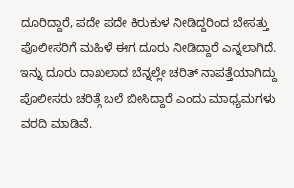ದೂರಿದ್ದಾರೆ, ಪದೇ ಪದೇ ಕಿರುಕುಳ ನೀಡಿದ್ದರಿಂದ ಬೇಸತ್ತು ಪೊಲೀಸರಿಗೆ ಮಹಿಳೆ ಈಗ ದೂರು ನೀಡಿದ್ದಾರೆ ಎನ್ನಲಾಗಿದೆ. ಇನ್ನು ದೂರು ದಾಖಲಾದ ಬೆನ್ನಲ್ಲೇ ಚರಿತ್ ನಾಪತ್ತೆಯಾಗಿದ್ದು ಪೊಲೀಸರು ಚರಿತ್ಗೆ ಬಲೆ ಬೀಸಿದ್ದಾರೆ ಎಂದು ಮಾಧ್ಯಮಗಳು ವರದಿ ಮಾಡಿವೆ.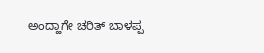ಅಂದ್ಹಾಗೇ ಚರಿತ್ ಬಾಳಪ್ಪ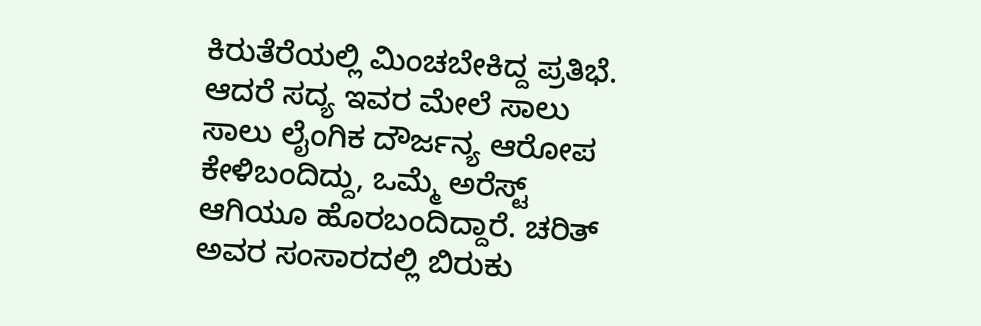ಕಿರುತೆರೆಯಲ್ಲಿ ಮಿಂಚಬೇಕಿದ್ದ ಪ್ರತಿಭೆ. ಆದರೆ ಸದ್ಯ ಇವರ ಮೇಲೆ ಸಾಲು ಸಾಲು ಲೈಂಗಿಕ ದೌರ್ಜನ್ಯ ಆರೋಪ ಕೇಳಿಬಂದಿದ್ದು, ಒಮ್ಮೆ ಅರೆಸ್ಟ್ ಆಗಿಯೂ ಹೊರಬಂದಿದ್ದಾರೆ. ಚರಿತ್ ಅವರ ಸಂಸಾರದಲ್ಲಿ ಬಿರುಕು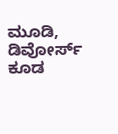ಮೂಡಿ, ಡಿವೋರ್ಸ್ ಕೂಡ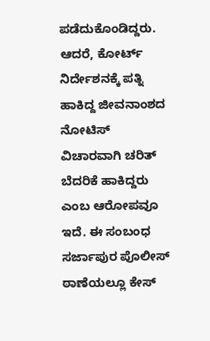ಪಡೆದುಕೊಂಡಿದ್ದರು. ಆದರೆ, ಕೋರ್ಟ್ ನಿರ್ದೇಶನಕ್ಕೆ ಪತ್ನಿ ಹಾಕಿದ್ದ ಜೀವನಾಂಶದ ನೋಟಿಸ್ ವಿಚಾರವಾಗಿ ಚರಿತ್ ಬೆದರಿಕೆ ಹಾಕಿದ್ದರು ಎಂಬ ಆರೋಪವೂ ಇದೆ. ಈ ಸಂಬಂಧ ಸರ್ಜಾಪುರ ಪೊಲೀಸ್ ಠಾಣೆಯಲ್ಲೂ ಕೇಸ್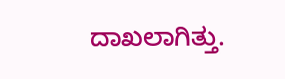ದಾಖಲಾಗಿತ್ತು.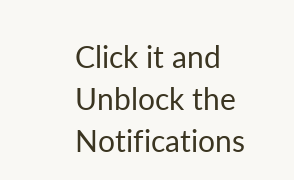Click it and Unblock the Notifications